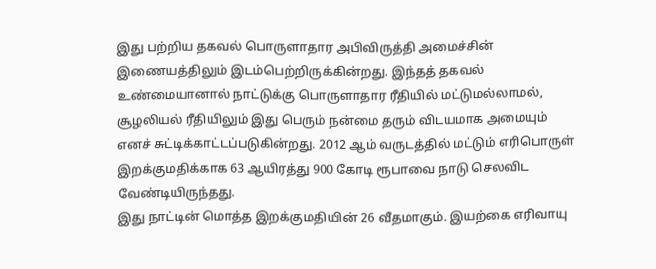இது பற்றிய தகவல் பொருளாதார அபிவிருத்தி அமைச்சின் இணையத்திலும் இடம்பெற்றிருக்கின்றது. இந்தத் தகவல் உண்மையானால் நாட்டுக்கு பொருளாதார ரீதியில் மட்டுமல்லாமல், சூழலியல் ரீதியிலும் இது பெரும் நன்மை தரும் விடயமாக அமையும் எனச் சுட்டிக்காட்டப்படுகின்றது. 2012 ஆம் வருடத்தில் மட்டும் எரிபொருள் இறக்குமதிக்காக 63 ஆயிரத்து 900 கோடி ரூபாவை நாடு செலவிட வேண்டியிருந்தது.
இது நாட்டின் மொத்த இறக்குமதியின் 26 வீதமாகும். இயற்கை எரிவாயு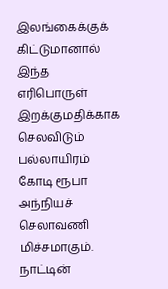இலங்கைக்குக் கிட்டுமானால் இந்த எரிபொருள் இறக்குமதிக்காக செலவிடும் பல்லாயிரம் கோடி ரூபா அந்நியச் செலாவணி மிச்சமாகும். நாட்டின்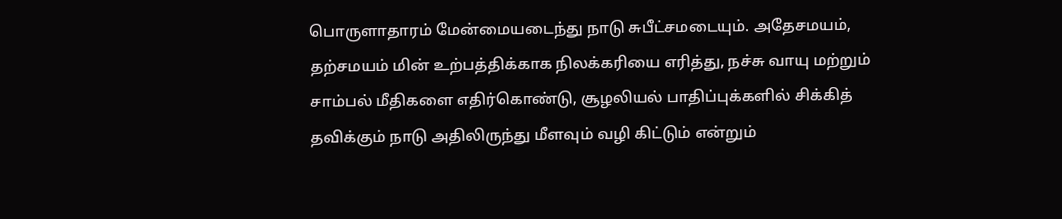பொருளாதாரம் மேன்மையடைந்து நாடு சுபீட்சமடையும். அதேசமயம், தற்சமயம் மின் உற்பத்திக்காக நிலக்கரியை எரித்து, நச்சு வாயு மற்றும் சாம்பல் மீதிகளை எதிர்கொண்டு, சூழலியல் பாதிப்புக்களில் சிக்கித் தவிக்கும் நாடு அதிலிருந்து மீளவும் வழி கிட்டும் என்றும்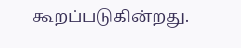கூறப்படுகின்றது.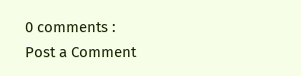0 comments :
Post a Comment